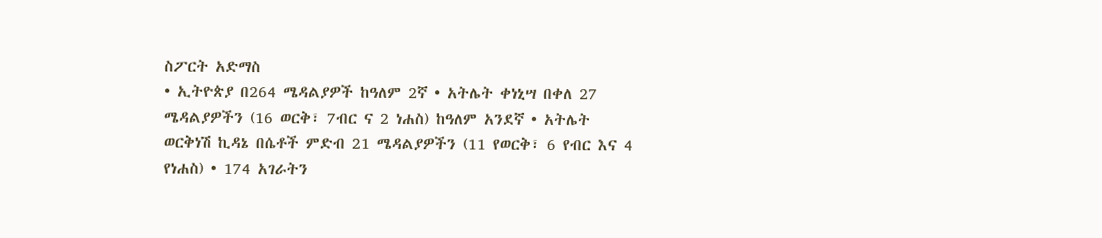ስፖርት አድማስ
• ኢትዮጵያ በ264 ሜዳልያዎች ከዓለም 2ኛ • አትሌት ቀነኒሣ በቀለ 27 ሜዳልያዎችን (16 ወርቅ፣ 7ብር ና 2 ነሐስ) ከዓለም አንደኛ • አትሌት ወርቅነሽ ኪዳኔ በሴቶች ምድብ 21 ሜዳልያዎችን (11 የወርቅ፣ 6 የብር እና 4 የነሐስ) • 174 አገራትን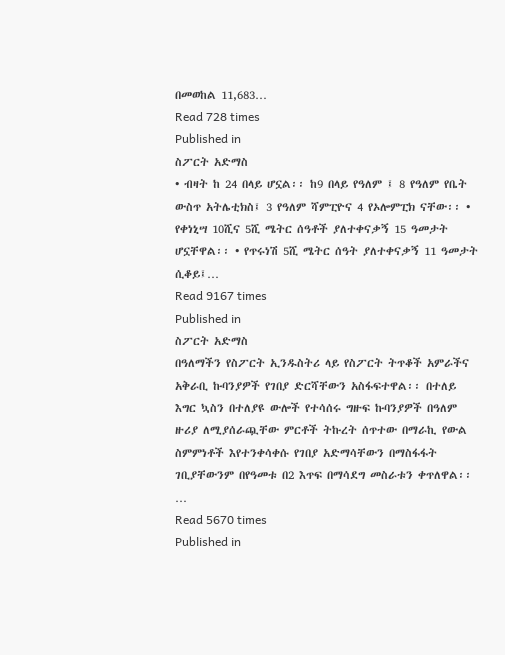በመወከል 11,683…
Read 728 times
Published in
ስፖርት አድማስ
• ብዛት ከ 24 በላይ ሆኗል፡፡ ከ9 በላይ የዓለም ፤ 8 የዓለም የቤት ውስጥ አትሌቲክስ፤ 3 የዓለም ሻምፒዮና 4 የኦሎምፒክ ናቸው፡፡ • የቀነኒሣ 10ሺና 5ሺ ሜትር ሰዓቶች ያለተቀናቃኝ 15 ዓመታት ሆኗቸዋል፡፡ • የጥሩነሽ 5ሺ ሜትር ሰዓት ያለተቀናቃኝ 11 ዓመታት ሲቆይ፤…
Read 9167 times
Published in
ስፖርት አድማስ
በዓለማችን የስፖርት ኢንዱስትሪ ላይ የስፖርት ትጥቆች አምራችና አቅራቢ ኩባንያዎች የገበያ ድርሻቸውን አስፋፍተዋል፡፡ በተለይ እግር ኳስን በተለያዩ ውሎች የተሳሰሩ ግዙፍ ኩባንያዎች በዓለም ዙሪያ ለሚያሰራጯቸው ምርቶች ትኩረት ሰጥተው በማራኪ የውል ስምምነቶች እየተንቀሳቀሱ የገበያ አድማሳቸውን በማስፋፋት ገቢያቸውንም በየዓመቱ በ2 እጥፍ በማሳደግ መስራቱን ቀጥለዋል፡፡…
Read 5670 times
Published in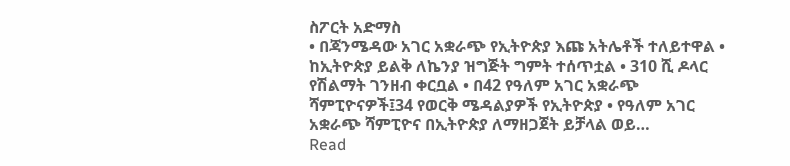ስፖርት አድማስ
• በጃንሜዳው አገር አቋራጭ የኢትዮጵያ እጩ አትሌቶች ተለይተዋል • ከኢትዮጵያ ይልቅ ለኬንያ ዝግጅት ግምት ተሰጥቷል • 310 ሺ ዶላር የሽልማት ገንዘብ ቀርቧል • በ42 የዓለም አገር አቋራጭ ሻምፒዮናዎች፤34 የወርቅ ሜዳልያዎች የኢትዮጵያ • የዓለም አገር አቋራጭ ሻምፒዮና በኢትዮጵያ ለማዘጋጀት ይቻላል ወይ…
Read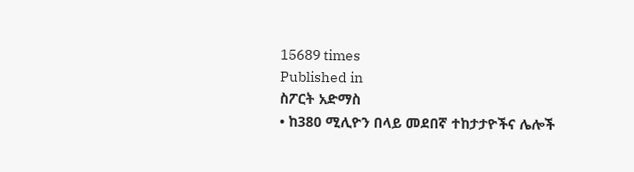15689 times
Published in
ስፖርት አድማስ
• ከ380 ሚሊዮን በላይ መደበኛ ተከታታዮችና ሌሎች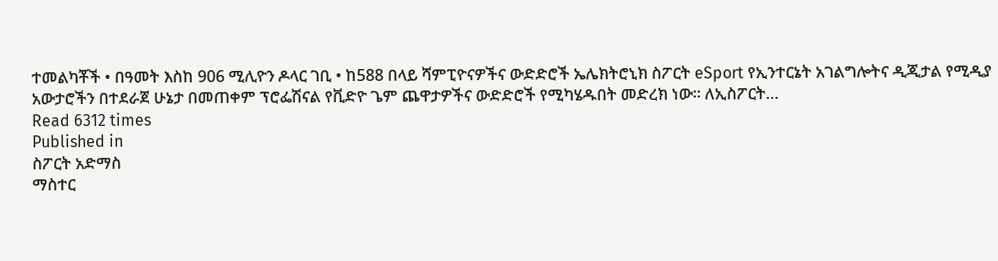ተመልካቾች • በዓመት እስከ 906 ሚሊዮን ዶላር ገቢ • ከ588 በላይ ሻምፒዮናዎችና ውድድሮች ኤሌክትሮኒክ ስፖርት eSport የኢንተርኔት አገልግሎትና ዲጂታል የሚዲያ አውታሮችን በተደራጀ ሁኔታ በመጠቀም ፕሮፌሽናል የቪድዮ ጌም ጨዋታዎችና ውድድሮች የሚካሄዱበት መድረክ ነው፡፡ ለኢስፖርት…
Read 6312 times
Published in
ስፖርት አድማስ
ማስተር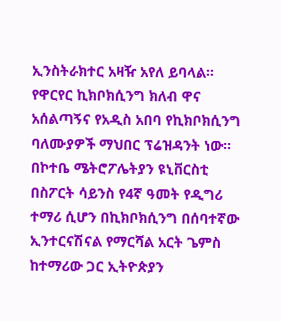ኢንስትራክተር አዛዥ አየለ ይባላል። የዋርየር ኪክቦክሲንግ ክለብ ዋና አሰልጣኝና የአዲስ አበባ የኪክቦክሲንግ ባለሙያዎች ማህበር ፕሬዝዳንት ነው፡፡ በኮተቤ ሜትሮፖሌትያን ዩኒቨርስቲ በስፖርት ሳይንስ የ4ኛ ዓመት የዲግሪ ተማሪ ሲሆን በኪክቦክሲንግ በሰባተኛው ኢንተርናሽናል የማርሻል አርት ጌምስ ከተማሪው ጋር ኢትዮጵያን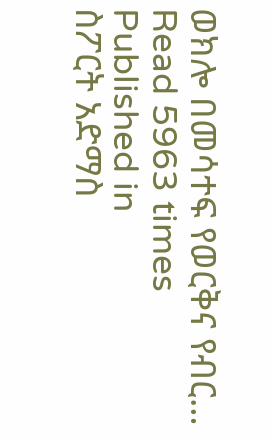ወክሎ በመሳተፍ የወርቅና የብር…
Read 5963 times
Published in
ስፖርት አድማስ